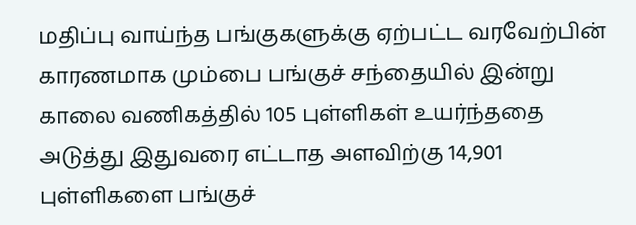மதிப்பு வாய்ந்த பங்குகளுக்கு ஏற்பட்ட வரவேற்பின் காரணமாக மும்பை பங்குச் சந்தையில் இன்று காலை வணிகத்தில் 105 புள்ளிகள் உயர்ந்ததை அடுத்து இதுவரை எட்டாத அளவிற்கு 14,901 புள்ளிகளை பங்குச்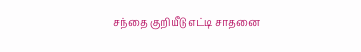சந்தை குறியீடு எட்டி சாதனை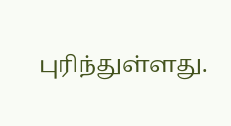புரிந்துள்ளது.